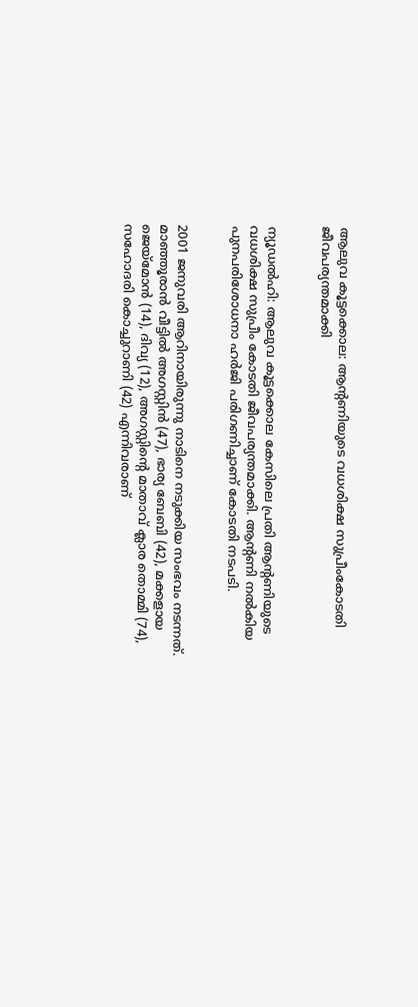ആലുവ കൂട്ടക്കൊല: ആന്‍റണിയുടെ വധശിക്ഷ സുപ്രീംകോടതി ജീവപര്യന്തമാക്കി


ന്യൂഡല്‍ഹി: ആലുവ കൂട്ടക്കൊല കേസിലെ പ്രതി ആന്‍റണിയുടെ വധശിക്ഷ സുപ്രീം കോടതി ജീവപര്യന്തമാക്കി. ആന്‍റണി നല്‍കിയ പുനപരിശോധനാ ഹര്‍ജി പരിഗണിച്ചാണ് കോടതി നടപടി.


2001 ജനുവരി ആറിനായിരുന്നു നാടിനെ നടുക്കിയ സംഭവം നടന്നത്. മാഞ്ഞൂരാന്‍ വീട്ടില്‍ അഗസ്റ്റിന്‍ (47), ഭാര്യ ബേബി (42), മക്കളായ ജെയ്‌മോന്‍ (14), ദിവ്യ (12), അഗസ്റ്റിന്‍റെ മാതാവ് ക്ലാര തൊമ്മി (74), സഹോദരി കൊച്ചുറാണി (42) എന്നിവരാണ്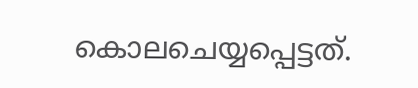കൊലചെയ്യപ്പെട്ടത്.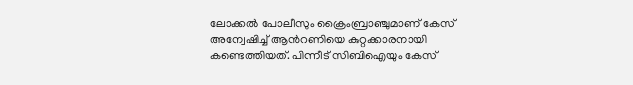ലോക്കല്‍ പോലീസും ക്രൈംബ്രാഞ്ചുമാണ് കേസ് അന്വേഷിച്ച്‌ ആന്‍റണിയെ കുറ്റക്കാരനായി കണ്ടെത്തിയത്. പിന്നീട് സിബിഐയും കേസ്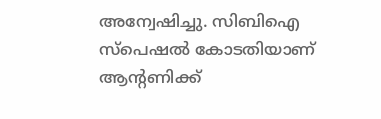അന്വേഷിച്ചു. സിബിഐ സ്‌പെഷല്‍ കോടതിയാണ് ആന്‍റണിക്ക്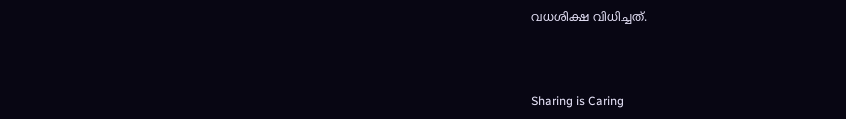വധശിക്ഷ വിധിച്ചത്.



Sharing is Caring